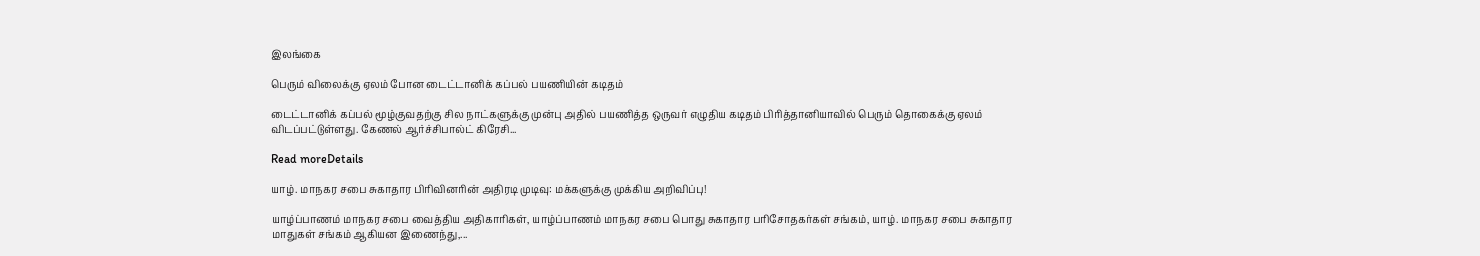இலங்கை

பெரும் விலைக்கு ஏலம் போன டைட்டானிக் கப்பல் பயணியின் கடிதம்

டைட்டானிக் கப்பல் மூழ்குவதற்கு சில நாட்களுக்கு முன்பு அதில் பயணித்த ஒருவர் எழுதிய கடிதம் பிரித்தானியாவில் பெரும் தொகைக்கு ஏலம் விடப்பட்டுள்ளது. கேணல் ஆர்ச்சிபால்ட் கிரேசி...

Read moreDetails

யாழ். மாநகர சபை சுகாதார பிரிவினரின் அதிரடி முடிவு: மக்களுக்கு முக்கிய அறிவிப்பு!

யாழ்ப்பாணம் மாநகர சபை வைத்திய அதிகாரிகள், யாழ்ப்பாணம் மாநகர சபை பொது சுகாதார பரிசோதகர்கள் சங்கம், யாழ். மாநகர சபை சுகாதார மாதுகள் சங்கம் ஆகியன இணைந்து,...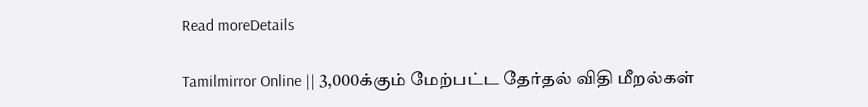Read moreDetails

Tamilmirror Online || 3,000க்கும் மேற்பட்ட தேர்தல் விதி மீறல்கள்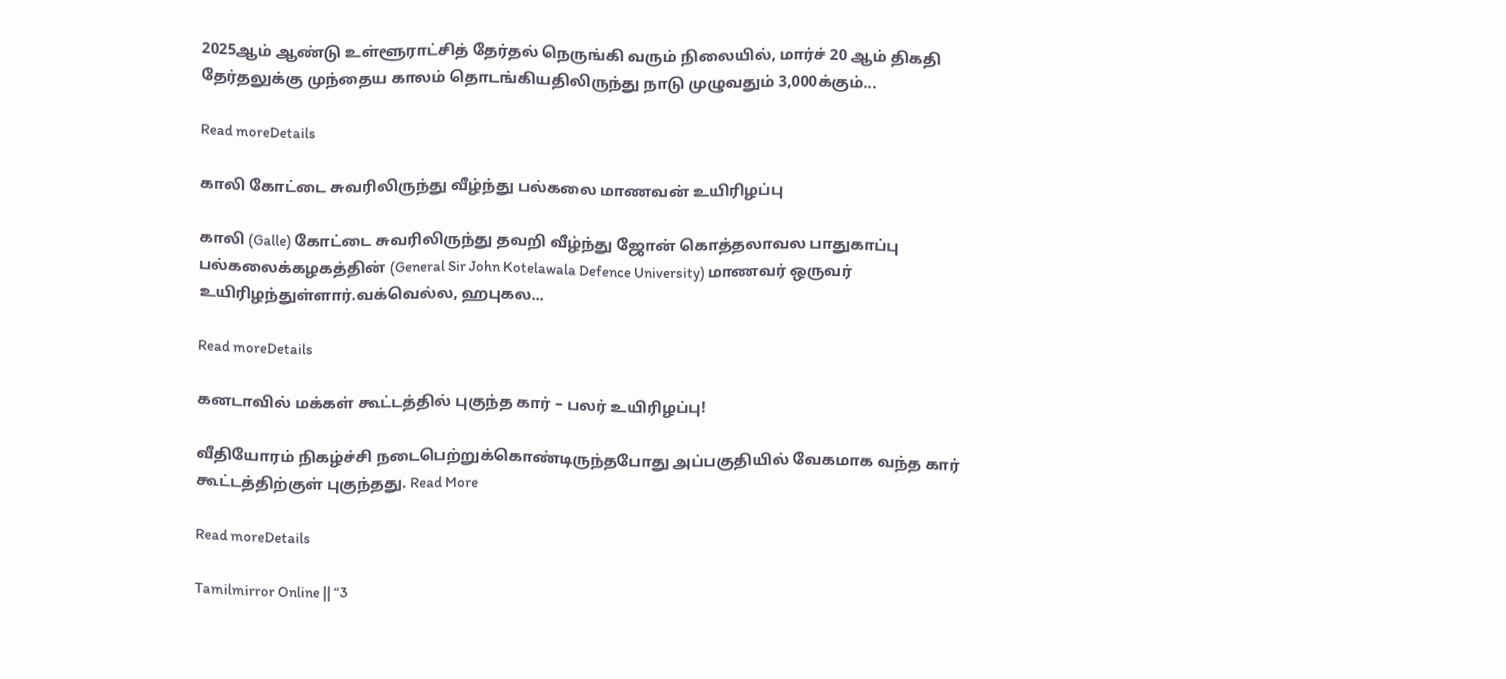2025ஆம் ஆண்டு உள்ளூராட்சித் தேர்தல் நெருங்கி வரும் நிலையில், மார்ச் 20 ஆம் திகதி தேர்தலுக்கு முந்தைய காலம் தொடங்கியதிலிருந்து நாடு முழுவதும் 3,000க்கும்...

Read moreDetails

காலி கோட்டை சுவரிலிருந்து வீழ்ந்து பல்கலை மாணவன் உயிரிழப்பு

காலி (Galle) கோட்டை சுவரிலிருந்து தவறி வீழ்ந்து ஜோன் கொத்தலாவல பாதுகாப்பு பல்கலைக்கழகத்தின் (General Sir John Kotelawala Defence University) மாணவர் ஒருவர் உயிரிழந்துள்ளார்.வக்வெல்ல, ஹபுகல...

Read moreDetails

கனடாவில் மக்கள் கூட்டத்தில் புகுந்த கார் – பலர் உயிரிழப்பு!

வீதியோரம் நிகழ்ச்சி நடைபெற்றுக்கொண்டிருந்தபோது அப்பகுதியில் வேகமாக வந்த கார் கூட்டத்திற்குள் புகுந்தது. Read More

Read moreDetails

Tamilmirror Online || “3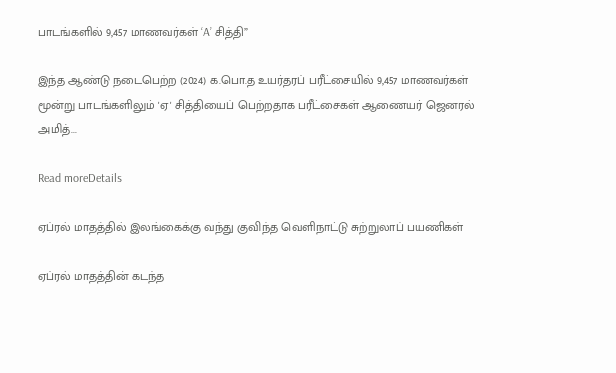பாடங்களில் 9,457 மாணவர்கள் ‘A’ சித்தி”

இந்த ஆண்டு நடைபெற்ற (2024) க.பொ.த உயர்தரப் பரீட்சையில் 9,457 மாணவர்கள் மூன்று பாடங்களிலும் 'ஏ' சித்தியைப் பெற்றதாக பரீட்சைகள் ஆணையர் ஜெனரல் அமித்...

Read moreDetails

ஏப்ரல் மாதத்தில் இலங்கைக்கு வந்து குவிந்த வெளிநாட்டு சுற்றுலாப் பயணிகள்

ஏப்ரல் மாதத்தின் கடந்த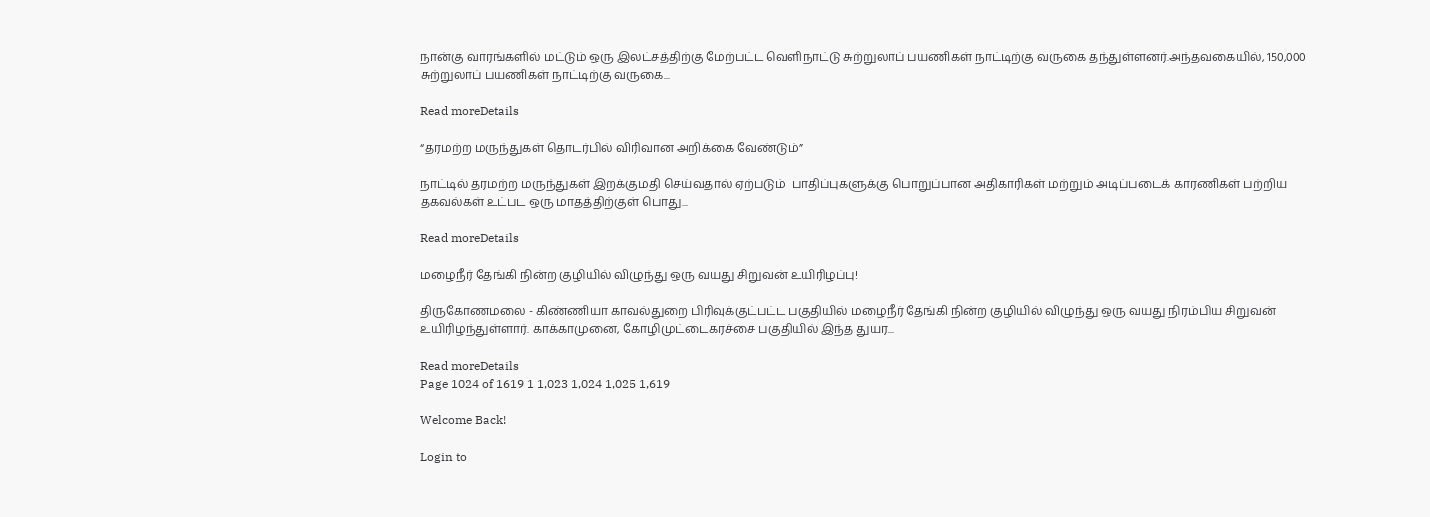நான்கு வாரங்களில் மட்டும் ஒரு இலட்சத்திற்கு மேற்பட்ட வெளிநாட்டு சுற்றுலாப் பயணிகள் நாட்டிற்கு வருகை தந்துள்ளனர்.அந்தவகையில், 150,000  சுற்றுலாப் பயணிகள் நாட்டிற்கு வருகை...

Read moreDetails

“தரமற்ற மருந்துகள் தொடர்பில் விரிவான அறிக்கை வேண்டும்”

நாட்டில் தரமற்ற மருந்துகள் இறக்குமதி செய்வதால் ஏற்படும்  பாதிப்புகளுக்கு பொறுப்பான அதிகாரிகள் மற்றும் அடிப்படைக் காரணிகள் பற்றிய தகவல்கள் உட்பட ஒரு மாதத்திற்குள் பொது...

Read moreDetails

மழைநீர் தேங்கி நின்ற குழியில் விழுந்து ஒரு வயது சிறுவன் உயிரிழப்பு!

திருகோணமலை - கிண்ணியா காவல்துறை பிரிவுக்குட்பட்ட பகுதியில் மழைநீர் தேங்கி நின்ற குழியில் விழுந்து ஒரு வயது நிரம்பிய சிறுவன் உயிரிழந்துள்ளார். காக்காமுனை, கோழிமுட்டைகரச்சை பகுதியில் இந்த துயர...

Read moreDetails
Page 1024 of 1619 1 1,023 1,024 1,025 1,619

Welcome Back!

Login to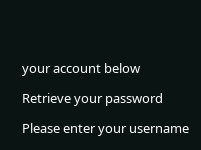your account below

Retrieve your password

Please enter your username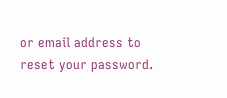or email address to reset your password.